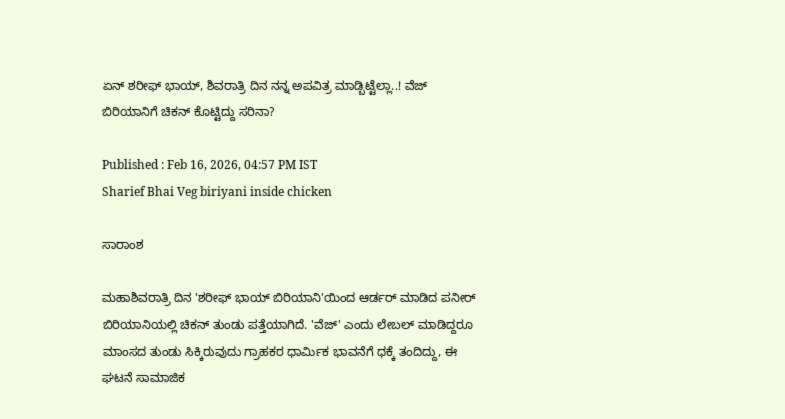ಏನ್ ಶರೀಫ್ ಭಾಯ್, ಶಿವರಾತ್ರಿ ದಿನ ನನ್ನ ಅಪವಿತ್ರ ಮಾಡ್ಬಿಟ್ಟೆಲ್ಲಾ..! ವೆಜ್ ಬಿರಿಯಾನಿಗೆ ಚಿಕನ್ ಕೊಟ್ಟಿದ್ದು ಸರಿನಾ?

Published : Feb 16, 2026, 04:57 PM IST
Sharief Bhai Veg biriyani inside chicken

ಸಾರಾಂಶ

ಮಹಾಶಿವರಾತ್ರಿ ದಿನ 'ಶರೀಫ್ ಭಾಯ್ ಬಿರಿಯಾನಿ'ಯಿಂದ ಆರ್ಡರ್ ಮಾಡಿದ ಪನೀರ್ ಬಿರಿಯಾನಿಯಲ್ಲಿ ಚಿಕನ್ ತುಂಡು ಪತ್ತೆಯಾಗಿದೆ. 'ವೆಜ್' ಎಂದು ಲೇಬಲ್ ಮಾಡಿದ್ದರೂ ಮಾಂಸದ ತುಂಡು ಸಿಕ್ಕಿರುವುದು ಗ್ರಾಹಕರ ಧಾರ್ಮಿಕ ಭಾವನೆಗೆ ಧಕ್ಕೆ ತಂದಿದ್ದು, ಈ ಘಟನೆ ಸಾಮಾಜಿಕ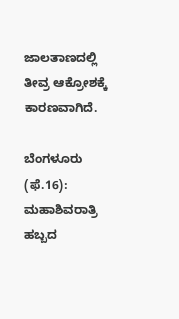ಜಾಲತಾಣದಲ್ಲಿ ತೀವ್ರ ಆಕ್ರೋಶಕ್ಕೆ ಕಾರಣವಾಗಿದೆ.

ಬೆಂಗಳೂರು (ಫೆ.16): ಮಹಾಶಿವರಾತ್ರಿ ಹಬ್ಬದ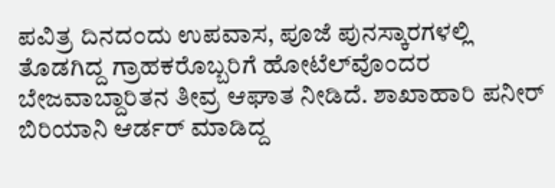ಪವಿತ್ರ ದಿನದಂದು ಉಪವಾಸ, ಪೂಜೆ ಪುನಸ್ಕಾರಗಳಲ್ಲಿ ತೊಡಗಿದ್ದ ಗ್ರಾಹಕರೊಬ್ಬರಿಗೆ ಹೋಟೆಲ್‌ವೊಂದರ ಬೇಜವಾಬ್ದಾರಿತನ ತೀವ್ರ ಆಘಾತ ನೀಡಿದೆ. ಶಾಖಾಹಾರಿ ಪನೀರ್ ಬಿರಿಯಾನಿ ಆರ್ಡರ್ ಮಾಡಿದ್ದ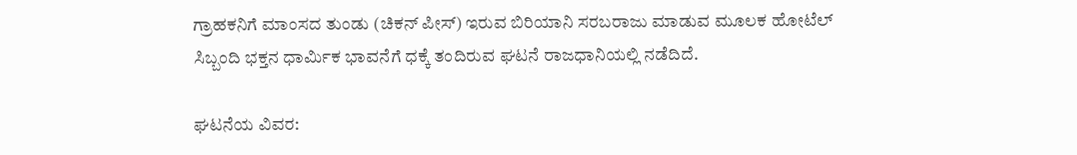ಗ್ರಾಹಕನಿಗೆ ಮಾಂಸದ ತುಂಡು (ಚಿಕನ್ ಪೀಸ್) ಇರುವ ಬಿರಿಯಾನಿ ಸರಬರಾಜು ಮಾಡುವ ಮೂಲಕ ಹೋಟೆಲ್ ಸಿಬ್ಬಂದಿ ಭಕ್ತನ ಧಾರ್ಮಿಕ ಭಾವನೆಗೆ ಧಕ್ಕೆ ತಂದಿರುವ ಘಟನೆ ರಾಜಧಾನಿಯಲ್ಲಿ ನಡೆದಿದೆ.

ಘಟನೆಯ ವಿವರ: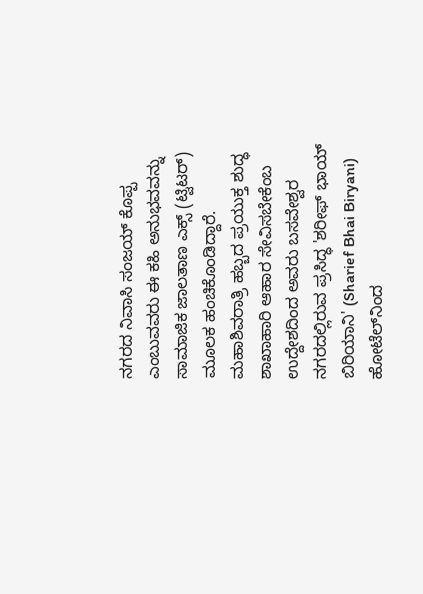ನಗರದ ನಿವಾಸಿ ಸಂಜಯ್ ಕೊಪ್ಪ ಎಂಬುವವರು ಈ ಕಹಿ ಅನುಭವವನ್ನು ಸಾಮಾಜಿಕ ಜಾಲತಾಣ ಎಕ್ಸ್ (ಟ್ವಿಟರ್) ಮೂಲಕ ಹಂಚಿಕೊಂಡಿದ್ದಾರೆ. ಮಹಾಶಿವರಾತ್ರಿ ಹಬ್ಬದ ಪ್ರಯುಕ್ತ ಶುದ್ಧ ಶಾಖಾಹಾರಿ ಆಹಾರ ಸೇವಿಸಬೇಕೆಂಬ ಉದ್ದೇಶದಿಂದ ಅವರು ಬಸವೇಶ್ವರ ನಗರದಲ್ಲಿರುವ ಪ್ರಸಿದ್ಧ 'ಶರೀಫ್ ಭಾಯ್ ಬಿರಿಯಾನಿ' (Sharief Bhai Biryani) ಹೋಟೆಲ್‌ನಿಂದ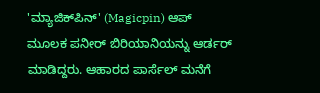'ಮ್ಯಾಜಿಕ್‌ಪಿನ್' (Magicpin) ಆಪ್ ಮೂಲಕ ಪನೀರ್ ಬಿರಿಯಾನಿಯನ್ನು ಆರ್ಡರ್ ಮಾಡಿದ್ದರು. ಆಹಾರದ ಪಾರ್ಸೆಲ್ ಮನೆಗೆ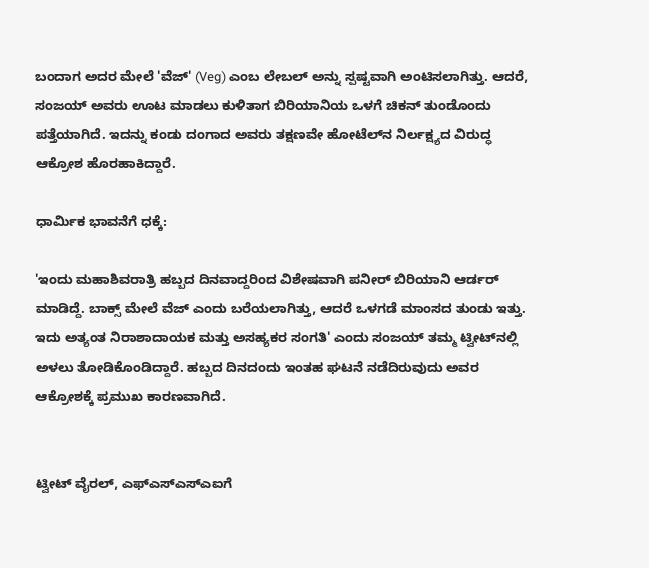ಬಂದಾಗ ಅದರ ಮೇಲೆ 'ವೆಜ್' (Veg) ಎಂಬ ಲೇಬಲ್ ಅನ್ನು ಸ್ಪಷ್ಟವಾಗಿ ಅಂಟಿಸಲಾಗಿತ್ತು. ಆದರೆ, ಸಂಜಯ್ ಅವರು ಊಟ ಮಾಡಲು ಕುಳಿತಾಗ ಬಿರಿಯಾನಿಯ ಒಳಗೆ ಚಿಕನ್ ತುಂಡೊಂದು ಪತ್ತೆಯಾಗಿದೆ. ಇದನ್ನು ಕಂಡು ದಂಗಾದ ಅವರು ತಕ್ಷಣವೇ ಹೋಟೆಲ್‌ನ ನಿರ್ಲಕ್ಷ್ಯದ ವಿರುದ್ಧ ಆಕ್ರೋಶ ಹೊರಹಾಕಿದ್ದಾರೆ.

ಧಾರ್ಮಿಕ ಭಾವನೆಗೆ ಧಕ್ಕೆ:

'ಇಂದು ಮಹಾಶಿವರಾತ್ರಿ ಹಬ್ಬದ ದಿನವಾದ್ದರಿಂದ ವಿಶೇಷವಾಗಿ ಪನೀರ್ ಬಿರಿಯಾನಿ ಆರ್ಡರ್ ಮಾಡಿದ್ದೆ. ಬಾಕ್ಸ್ ಮೇಲೆ ವೆಜ್ ಎಂದು ಬರೆಯಲಾಗಿತ್ತು, ಆದರೆ ಒಳಗಡೆ ಮಾಂಸದ ತುಂಡು ಇತ್ತು. ಇದು ಅತ್ಯಂತ ನಿರಾಶಾದಾಯಕ ಮತ್ತು ಅಸಹ್ಯಕರ ಸಂಗತಿ' ಎಂದು ಸಂಜಯ್ ತಮ್ಮ ಟ್ವೀಟ್‌ನಲ್ಲಿ ಅಳಲು ತೋಡಿಕೊಂಡಿದ್ದಾರೆ. ಹಬ್ಬದ ದಿನದಂದು ಇಂತಹ ಘಟನೆ ನಡೆದಿರುವುದು ಅವರ ಆಕ್ರೋಶಕ್ಕೆ ಪ್ರಮುಖ ಕಾರಣವಾಗಿದೆ.


ಟ್ವೀಟ್ ವೈರಲ್, ಎಫ್‌ಎಸ್‌ಎಸ್‌ಎಐಗೆ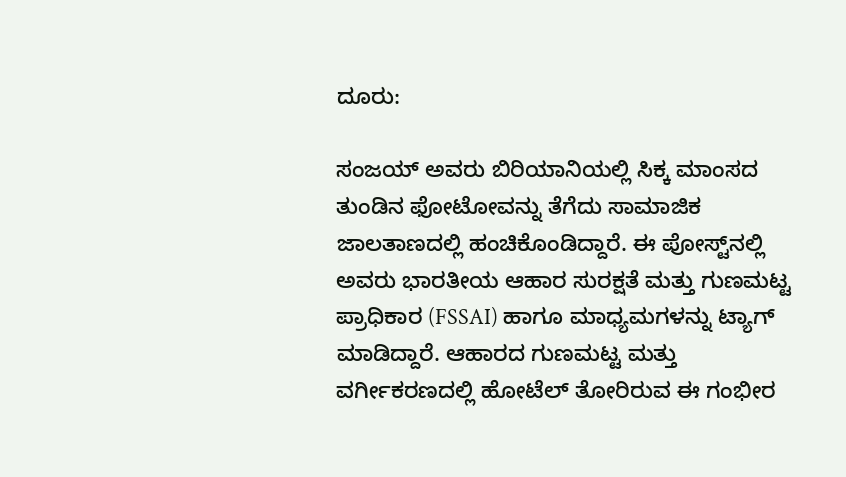ದೂರು:

ಸಂಜಯ್ ಅವರು ಬಿರಿಯಾನಿಯಲ್ಲಿ ಸಿಕ್ಕ ಮಾಂಸದ ತುಂಡಿನ ಫೋಟೋವನ್ನು ತೆಗೆದು ಸಾಮಾಜಿಕ ಜಾಲತಾಣದಲ್ಲಿ ಹಂಚಿಕೊಂಡಿದ್ದಾರೆ. ಈ ಪೋಸ್ಟ್‌ನಲ್ಲಿ ಅವರು ಭಾರತೀಯ ಆಹಾರ ಸುರಕ್ಷತೆ ಮತ್ತು ಗುಣಮಟ್ಟ ಪ್ರಾಧಿಕಾರ (FSSAI) ಹಾಗೂ ಮಾಧ್ಯಮಗಳನ್ನು ಟ್ಯಾಗ್ ಮಾಡಿದ್ದಾರೆ. ಆಹಾರದ ಗುಣಮಟ್ಟ ಮತ್ತು ವರ್ಗೀಕರಣದಲ್ಲಿ ಹೋಟೆಲ್ ತೋರಿರುವ ಈ ಗಂಭೀರ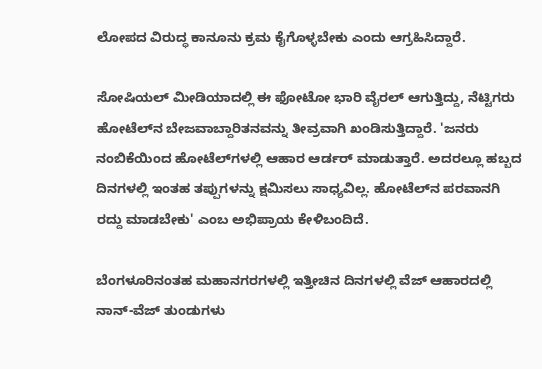ಲೋಪದ ವಿರುದ್ಧ ಕಾನೂನು ಕ್ರಮ ಕೈಗೊಳ್ಳಬೇಕು ಎಂದು ಆಗ್ರಹಿಸಿದ್ದಾರೆ.

ಸೋಷಿಯಲ್ ಮೀಡಿಯಾದಲ್ಲಿ ಈ ಫೋಟೋ ಭಾರಿ ವೈರಲ್ ಆಗುತ್ತಿದ್ದು, ನೆಟ್ಟಿಗರು ಹೋಟೆಲ್‌ನ ಬೇಜವಾಬ್ದಾರಿತನವನ್ನು ತೀವ್ರವಾಗಿ ಖಂಡಿಸುತ್ತಿದ್ದಾರೆ. 'ಜನರು ನಂಬಿಕೆಯಿಂದ ಹೋಟೆಲ್‌ಗಳಲ್ಲಿ ಆಹಾರ ಆರ್ಡರ್ ಮಾಡುತ್ತಾರೆ. ಅದರಲ್ಲೂ ಹಬ್ಬದ ದಿನಗಳಲ್ಲಿ ಇಂತಹ ತಪ್ಪುಗಳನ್ನು ಕ್ಷಮಿಸಲು ಸಾಧ್ಯವಿಲ್ಲ. ಹೋಟೆಲ್‌ನ ಪರವಾನಗಿ ರದ್ದು ಮಾಡಬೇಕು' ಎಂಬ ಅಭಿಪ್ರಾಯ ಕೇಳಿಬಂದಿದೆ.

ಬೆಂಗಳೂರಿನಂತಹ ಮಹಾನಗರಗಳಲ್ಲಿ ಇತ್ತೀಚಿನ ದಿನಗಳಲ್ಲಿ ವೆಜ್ ಆಹಾರದಲ್ಲಿ ನಾನ್-ವೆಜ್ ತುಂಡುಗಳು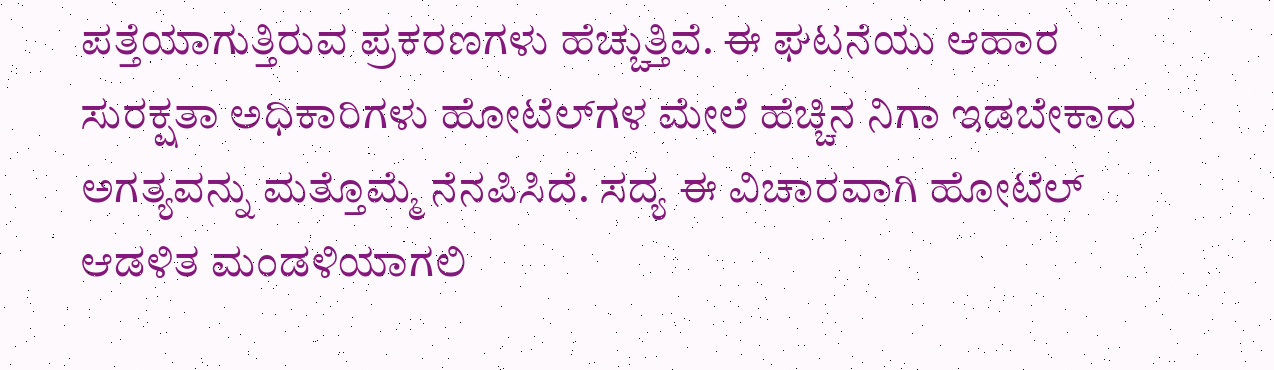ಪತ್ತೆಯಾಗುತ್ತಿರುವ ಪ್ರಕರಣಗಳು ಹೆಚ್ಚುತ್ತಿವೆ. ಈ ಘಟನೆಯು ಆಹಾರ ಸುರಕ್ಷತಾ ಅಧಿಕಾರಿಗಳು ಹೋಟೆಲ್‌ಗಳ ಮೇಲೆ ಹೆಚ್ಚಿನ ನಿಗಾ ಇಡಬೇಕಾದ ಅಗತ್ಯವನ್ನು ಮತ್ತೊಮ್ಮೆ ನೆನಪಿಸಿದೆ. ಸದ್ಯ ಈ ವಿಚಾರವಾಗಿ ಹೋಟೆಲ್ ಆಡಳಿತ ಮಂಡಳಿಯಾಗಲಿ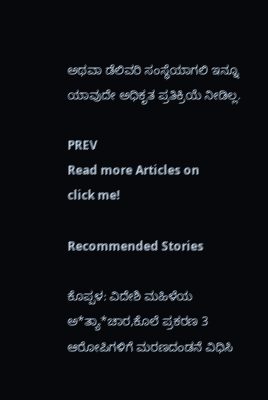ಅಥವಾ ಡೆಲಿವರಿ ಸಂಸ್ಥೆಯಾಗಲಿ ಇನ್ನೂ ಯಾವುದೇ ಅಧಿಕೃತ ಪ್ರತಿಕ್ರಿಯೆ ನೀಡಿಲ್ಲ.

PREV
Read more Articles on
click me!

Recommended Stories

ಕೊಪ್ಪಳ: ವಿದೇಶಿ ಮಹಿಳೆಯ ಅ*ತ್ಯಾ*ಚಾರ,ಕೊಲೆ ಪ್ರಕರಣ 3 ಆರೋಪಿಗಳಿಗೆ ಮರಣದಂಡನೆ ವಿಧಿಸಿ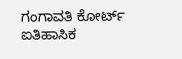ಗಂಗಾವತಿ ಕೋರ್ಟ್ ಐತಿಹಾಸಿಕ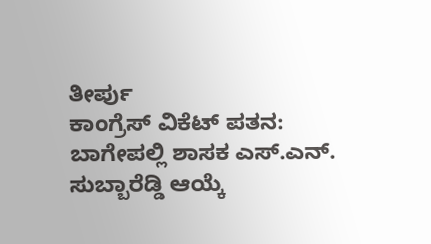ತೀರ್ಪು
ಕಾಂಗ್ರೆಸ್ ವಿಕೆಟ್ ಪತನ: ಬಾಗೇಪಲ್ಲಿ ಶಾಸಕ ಎಸ್.ಎನ್. ಸುಬ್ಬಾರೆಡ್ಡಿ ಆಯ್ಕೆ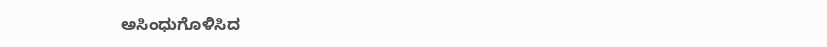ಅಸಿಂಧುಗೊಳಿಸಿದ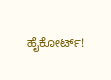ಹೈಕೋರ್ಟ್!